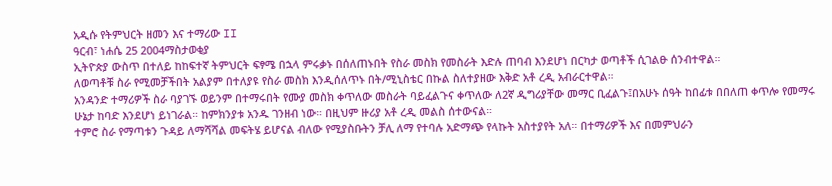አዲሱ የትምህርት ዘመን እና ተማሪው II
ዓርብ፣ ነሐሴ 25 2004ማስታወቂያ
ኢትዮጵያ ውስጥ በተለይ ከከፍተኛ ትምህርት ፍፃሜ በኋላ ምሩቃኑ በሰለጠኑበት የስራ መስክ የመስራት እድሉ ጠባብ እንደሆነ በርካታ ወጣቶች ሲገልፁ ሰንብተዋል።
ለወጣቶቹ ስራ የሚመቻችበት አልያም በተለያዩ የስራ መስክ እንዲሰለጥኑ በት/ሚኒስቴር በኩል ስለተያዘው እቅድ አቶ ረዲ አብራርተዋል።
አንዳንድ ተማሪዎች ስራ ባያገኙ ወይንም በተማሩበት የሙያ መስክ ቀጥለው መስራት ባይፈልጉና ቀጥለው ለ2ኛ ዲግሪያቸው መማር ቢፈልጉ፤በአሁኑ ሰዓት ከበፊቱ በበለጠ ቀጥሎ የመማሩ ሁኔታ ከባድ እንደሆነ ይነገራል። ከምክንያቱ አንዱ ገንዘብ ነው። በዚህም ዙሪያ አቶ ረዲ መልስ ሰተውናል።
ተምሮ ስራ የማጣቱን ጉዳይ ለማሻሻል መፍትሄ ይሆናል ብለው የሚያስቡትን ቻሊ ለማ የተባሉ አድማጭ የላኩት አስተያየት አለ። በተማሪዎች እና በመምህራን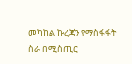መካከል ኩረጃን የማስፋፋት ስራ በሚስጢር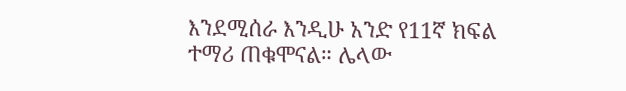እንደሚሰራ እንዲሁ አንድ የ11ኛ ክፍል ተማሪ ጠቁሞናል። ሌላው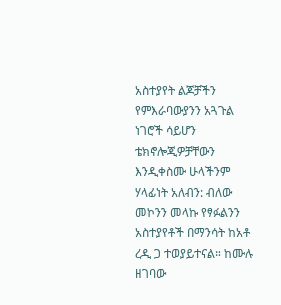አስተያየት ልጆቻችን የምእራባውያንን አጓጉል ነገሮች ሳይሆን ቴክኖሎጂዎቻቸውን እንዲቀስሙ ሁላችንም ሃላፊነት አለብን: ብለው መኮንን መላኩ የፃፉልንን አስተያየቶች በማንሳት ከአቶ ረዲ ጋ ተወያይተናል። ከሙሉ ዘገባው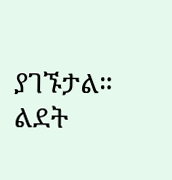ያገኙታል።
ልደት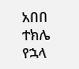አበበ
ተክሌ የኋላ